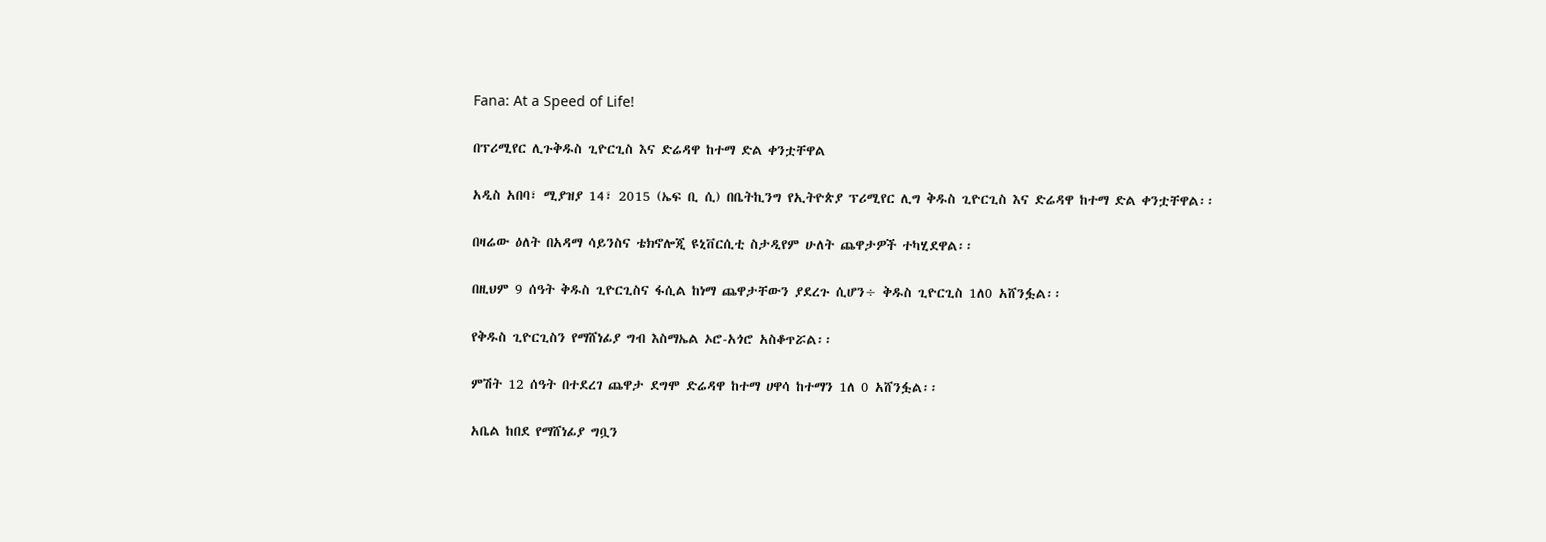Fana: At a Speed of Life!

በፕሪሚየር ሊጉቅዱስ ጊዮርጊስ እና ድሬዳዋ ከተማ ድል ቀንቷቸዋል

አዲስ አበባ፣ ሚያዝያ 14፣ 2015 (ኤፍ ቢ ሲ) በቤትኪንግ የኢትዮጵያ ፕሪሚየር ሊግ ቅዱስ ጊዮርጊስ እና ድሬዳዋ ከተማ ድል ቀንቷቸዋል፡፡

በዛሬው ዕለት በአዳማ ሳይንስና ቴክኖሎጂ ዩኒቨርሲቲ ስታዲየም ሁለት ጨዋታዎች ተካሂደዋል፡፡

በዚህም 9 ሰዓት ቅዱስ ጊዮርጊስና ፋሲል ከነማ ጨዋታቸውን ያደረጉ ሲሆን÷ ቅዱስ ጊዮርጊስ 1ለ0 አሸንፏል፡፡

የቅዱስ ጊዮርጊስን የማሸነፊያ ግብ እስማኤል ኦሮ-አጎሮ አስቆጥሯል፡፡

ምሽት 12 ሰዓት በተደረገ ጨዋታ ደግሞ ድሬዳዋ ከተማ ሀዋሳ ከተማን 1ለ 0 አሸንፏል፡፡

አቤል ከበደ የማሸነፊያ ግቧን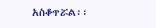አስቆጥሯል፡፡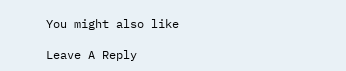You might also like

Leave A Reply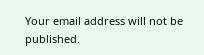Your email address will not be published.